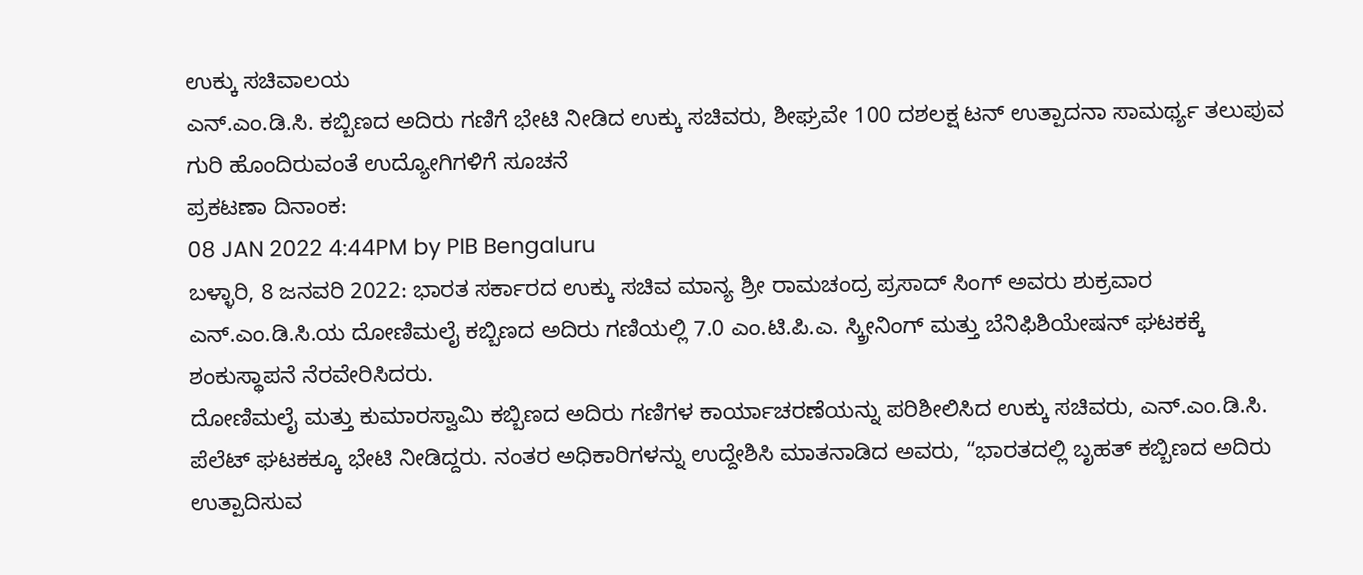ಉಕ್ಕು ಸಚಿವಾಲಯ
ಎನ್.ಎಂ.ಡಿ.ಸಿ. ಕಬ್ಬಿಣದ ಅದಿರು ಗಣಿಗೆ ಭೇಟಿ ನೀಡಿದ ಉಕ್ಕು ಸಚಿವರು, ಶೀಘ್ರವೇ 100 ದಶಲಕ್ಷ ಟನ್ ಉತ್ಪಾದನಾ ಸಾಮರ್ಥ್ಯ ತಲುಪುವ ಗುರಿ ಹೊಂದಿರುವಂತೆ ಉದ್ಯೋಗಿಗಳಿಗೆ ಸೂಚನೆ
ಪ್ರಕಟಣಾ ದಿನಾಂಕ:
08 JAN 2022 4:44PM by PIB Bengaluru
ಬಳ್ಳಾರಿ, 8 ಜನವರಿ 2022: ಭಾರತ ಸರ್ಕಾರದ ಉಕ್ಕು ಸಚಿವ ಮಾನ್ಯ ಶ್ರೀ ರಾಮಚಂದ್ರ ಪ್ರಸಾದ್ ಸಿಂಗ್ ಅವರು ಶುಕ್ರವಾರ ಎನ್.ಎಂ.ಡಿ.ಸಿ.ಯ ದೋಣಿಮಲೈ ಕಬ್ಬಿಣದ ಅದಿರು ಗಣಿಯಲ್ಲಿ 7.0 ಎಂ.ಟಿ.ಪಿ.ಎ. ಸ್ಕ್ರೀನಿಂಗ್ ಮತ್ತು ಬೆನಿಫಿಶಿಯೇಷನ್ ಘಟಕಕ್ಕೆ ಶಂಕುಸ್ಥಾಪನೆ ನೆರವೇರಿಸಿದರು.
ದೋಣಿಮಲೈ ಮತ್ತು ಕುಮಾರಸ್ವಾಮಿ ಕಬ್ಬಿಣದ ಅದಿರು ಗಣಿಗಳ ಕಾರ್ಯಾಚರಣೆಯನ್ನು ಪರಿಶೀಲಿಸಿದ ಉಕ್ಕು ಸಚಿವರು, ಎನ್.ಎಂ.ಡಿ.ಸಿ. ಪೆಲೆಟ್ ಘಟಕಕ್ಕೂ ಭೇಟಿ ನೀಡಿದ್ದರು. ನಂತರ ಅಧಿಕಾರಿಗಳನ್ನು ಉದ್ದೇಶಿಸಿ ಮಾತನಾಡಿದ ಅವರು, “ಭಾರತದಲ್ಲಿ ಬೃಹತ್ ಕಬ್ಬಿಣದ ಅದಿರು ಉತ್ಪಾದಿಸುವ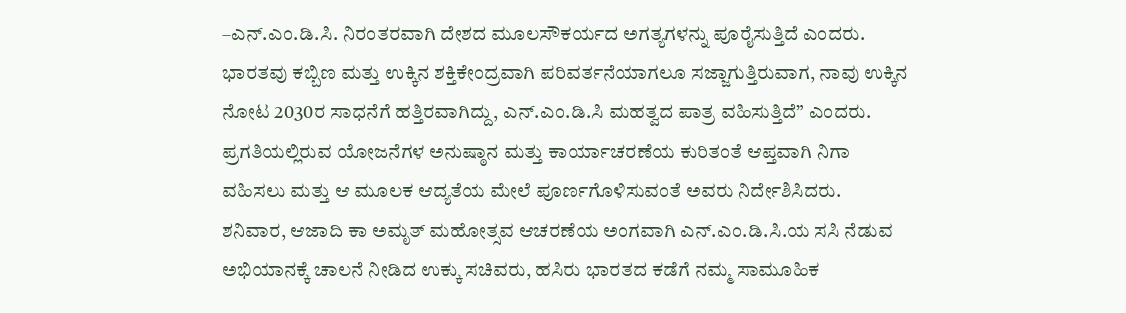–ಎನ್.ಎಂ.ಡಿ.ಸಿ. ನಿರಂತರವಾಗಿ ದೇಶದ ಮೂಲಸೌಕರ್ಯದ ಅಗತ್ಯಗಳನ್ನು ಪೂರೈಸುತ್ತಿದೆ ಎಂದರು. ಭಾರತವು ಕಬ್ಬಿಣ ಮತ್ತು ಉಕ್ಕಿನ ಶಕ್ತಿಕೇಂದ್ರವಾಗಿ ಪರಿವರ್ತನೆಯಾಗಲೂ ಸಜ್ಜಾಗುತ್ತಿರುವಾಗ, ನಾವು ಉಕ್ಕಿನ ನೋಟ 2030ರ ಸಾಧನೆಗೆ ಹತ್ತಿರವಾಗಿದ್ದು, ಎನ್.ಎಂ.ಡಿ.ಸಿ ಮಹತ್ವದ ಪಾತ್ರ ವಹಿಸುತ್ತಿದೆ” ಎಂದರು. ಪ್ರಗತಿಯಲ್ಲಿರುವ ಯೋಜನೆಗಳ ಅನುಷ್ಠಾನ ಮತ್ತು ಕಾರ್ಯಾಚರಣೆಯ ಕುರಿತಂತೆ ಆಪ್ತವಾಗಿ ನಿಗಾ ವಹಿಸಲು ಮತ್ತು ಆ ಮೂಲಕ ಆದ್ಯತೆಯ ಮೇಲೆ ಪೂರ್ಣಗೊಳಿಸುವಂತೆ ಅವರು ನಿರ್ದೇಶಿಸಿದರು.
ಶನಿವಾರ, ಆಜಾದಿ ಕಾ ಅಮೃತ್ ಮಹೋತ್ಸವ ಆಚರಣೆಯ ಅಂಗವಾಗಿ ಎನ್.ಎಂ.ಡಿ.ಸಿ.ಯ ಸಸಿ ನೆಡುವ ಅಭಿಯಾನಕ್ಕೆ ಚಾಲನೆ ನೀಡಿದ ಉಕ್ಕು ಸಚಿವರು, ಹಸಿರು ಭಾರತದ ಕಡೆಗೆ ನಮ್ಮ ಸಾಮೂಹಿಕ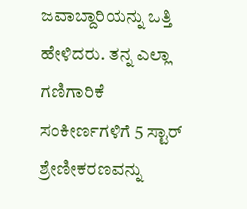ಜವಾಬ್ದಾರಿಯನ್ನು ಒತ್ತಿ ಹೇಳಿದರು. ತನ್ನ ಎಲ್ಲಾ ಗಣಿಗಾರಿಕೆ ಸಂಕೀರ್ಣಗಳಿಗೆ 5 ಸ್ಟಾರ್ ಶ್ರೇಣೀಕರಣವನ್ನು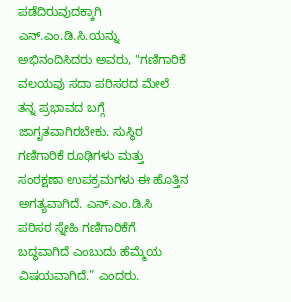ಪಡೆದಿರುವುದಕ್ಕಾಗಿ ಎನ್.ಎಂ.ಡಿ.ಸಿ.ಯನ್ನು ಅಭಿನಂದಿಸಿದರು ಅವರು, "ಗಣಿಗಾರಿಕೆ ವಲಯವು ಸದಾ ಪರಿಸರದ ಮೇಲೆ ತನ್ನ ಪ್ರಭಾವದ ಬಗ್ಗೆ ಜಾಗೃತವಾಗಿರಬೇಕು. ಸುಸ್ಥಿರ ಗಣಿಗಾರಿಕೆ ರೂಢಿಗಳು ಮತ್ತು ಸಂರಕ್ಷಣಾ ಉಪಕ್ರಮಗಳು ಈ ಹೊತ್ತಿನ ಅಗತ್ಯವಾಗಿದೆ. ಎನ್.ಎಂ.ಡಿ.ಸಿ ಪರಿಸರ ಸ್ನೇಹಿ ಗಣಿಗಾರಿಕೆಗೆ ಬದ್ಧವಾಗಿದೆ ಎಂಬುದು ಹೆಮ್ಮೆಯ ವಿಷಯವಾಗಿದೆ.” ಎಂದರು.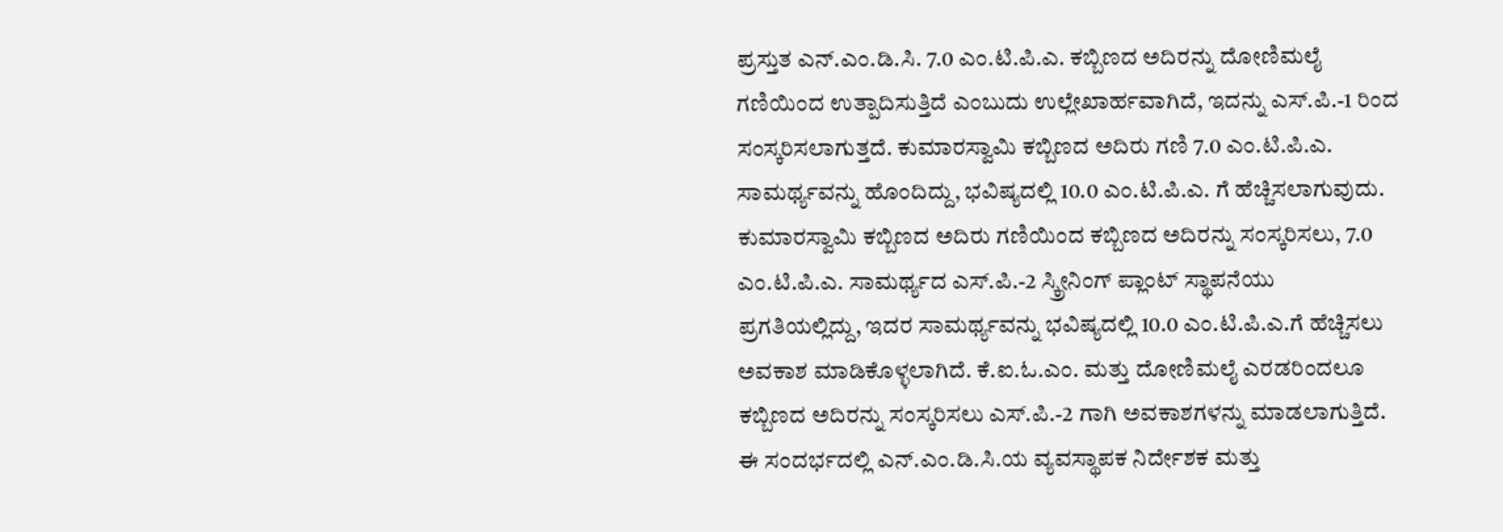ಪ್ರಸ್ತುತ ಎನ್.ಎಂ.ಡಿ.ಸಿ. 7.0 ಎಂ.ಟಿ.ಪಿ.ಎ. ಕಬ್ಬಿಣದ ಅದಿರನ್ನು ದೋಣಿಮಲೈ ಗಣಿಯಿಂದ ಉತ್ಪಾದಿಸುತ್ತಿದೆ ಎಂಬುದು ಉಲ್ಲೇಖಾರ್ಹವಾಗಿದೆ, ಇದನ್ನು ಎಸ್.ಪಿ.-1 ರಿಂದ ಸಂಸ್ಕರಿಸಲಾಗುತ್ತದೆ. ಕುಮಾರಸ್ವಾಮಿ ಕಬ್ಬಿಣದ ಅದಿರು ಗಣಿ 7.0 ಎಂ.ಟಿ.ಪಿ.ಎ. ಸಾಮರ್ಥ್ಯವನ್ನು ಹೊಂದಿದ್ದು, ಭವಿಷ್ಯದಲ್ಲಿ 10.0 ಎಂ.ಟಿ.ಪಿ.ಎ. ಗೆ ಹೆಚ್ಚಿಸಲಾಗುವುದು. ಕುಮಾರಸ್ವಾಮಿ ಕಬ್ಬಿಣದ ಅದಿರು ಗಣಿಯಿಂದ ಕಬ್ಬಿಣದ ಅದಿರನ್ನು ಸಂಸ್ಕರಿಸಲು, 7.0 ಎಂ.ಟಿ.ಪಿ.ಎ. ಸಾಮರ್ಥ್ಯದ ಎಸ್.ಪಿ.-2 ಸ್ಕ್ರೀನಿಂಗ್ ಪ್ಲಾಂಟ್ ಸ್ಥಾಪನೆಯು ಪ್ರಗತಿಯಲ್ಲಿದ್ದು, ಇದರ ಸಾಮರ್ಥ್ಯವನ್ನು ಭವಿಷ್ಯದಲ್ಲಿ 10.0 ಎಂ.ಟಿ.ಪಿ.ಎ.ಗೆ ಹೆಚ್ಚಿಸಲು ಅವಕಾಶ ಮಾಡಿಕೊಳ್ಳಲಾಗಿದೆ. ಕೆ.ಐ.ಓ.ಎಂ. ಮತ್ತು ದೋಣಿಮಲೈ ಎರಡರಿಂದಲೂ ಕಬ್ಬಿಣದ ಅದಿರನ್ನು ಸಂಸ್ಕರಿಸಲು ಎಸ್.ಪಿ.-2 ಗಾಗಿ ಅವಕಾಶಗಳನ್ನು ಮಾಡಲಾಗುತ್ತಿದೆ.
ಈ ಸಂದರ್ಭದಲ್ಲಿ ಎನ್.ಎಂ.ಡಿ.ಸಿ.ಯ ವ್ಯವಸ್ಥಾಪಕ ನಿರ್ದೇಶಕ ಮತ್ತು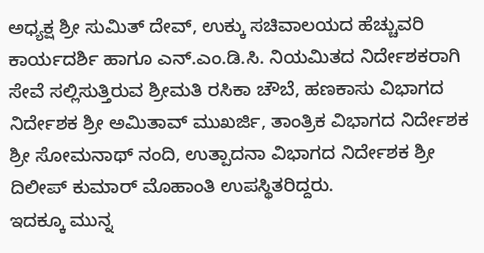ಅಧ್ಯಕ್ಷ ಶ್ರೀ ಸುಮಿತ್ ದೇವ್, ಉಕ್ಕು ಸಚಿವಾಲಯದ ಹೆಚ್ಚುವರಿ ಕಾರ್ಯದರ್ಶಿ ಹಾಗೂ ಎನ್.ಎಂ.ಡಿ.ಸಿ. ನಿಯಮಿತದ ನಿರ್ದೇಶಕರಾಗಿ ಸೇವೆ ಸಲ್ಲಿಸುತ್ತಿರುವ ಶ್ರೀಮತಿ ರಸಿಕಾ ಚೌಬೆ, ಹಣಕಾಸು ವಿಭಾಗದ ನಿರ್ದೇಶಕ ಶ್ರೀ ಅಮಿತಾವ್ ಮುಖರ್ಜಿ, ತಾಂತ್ರಿಕ ವಿಭಾಗದ ನಿರ್ದೇಶಕ ಶ್ರೀ ಸೋಮನಾಥ್ ನಂದಿ, ಉತ್ಪಾದನಾ ವಿಭಾಗದ ನಿರ್ದೇಶಕ ಶ್ರೀ ದಿಲೀಪ್ ಕುಮಾರ್ ಮೊಹಾಂತಿ ಉಪಸ್ಥಿತರಿದ್ದರು.
ಇದಕ್ಕೂ ಮುನ್ನ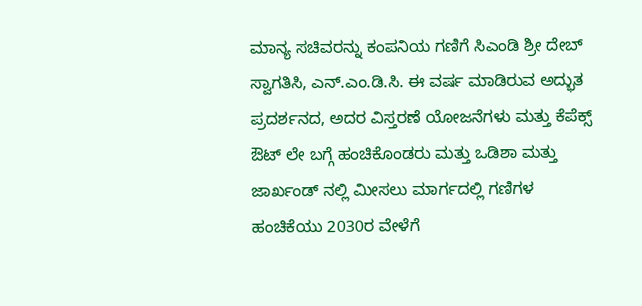ಮಾನ್ಯ ಸಚಿವರನ್ನು ಕಂಪನಿಯ ಗಣಿಗೆ ಸಿಎಂಡಿ ಶ್ರೀ ದೇಬ್ ಸ್ವಾಗತಿಸಿ, ಎನ್.ಎಂ.ಡಿ.ಸಿ. ಈ ವರ್ಷ ಮಾಡಿರುವ ಅದ್ಭುತ ಪ್ರದರ್ಶನದ, ಅದರ ವಿಸ್ತರಣೆ ಯೋಜನೆಗಳು ಮತ್ತು ಕೆಪೆಕ್ಸ್ ಔಟ್ ಲೇ ಬಗ್ಗೆ ಹಂಚಿಕೊಂಡರು ಮತ್ತು ಒಡಿಶಾ ಮತ್ತು ಜಾರ್ಖಂಡ್ ನಲ್ಲಿ ಮೀಸಲು ಮಾರ್ಗದಲ್ಲಿ ಗಣಿಗಳ ಹಂಚಿಕೆಯು 2030ರ ವೇಳೆಗೆ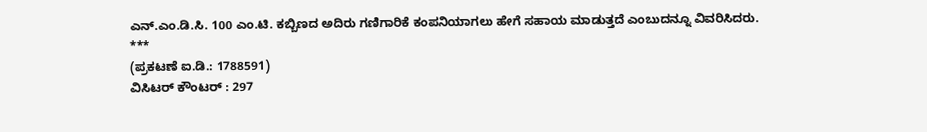ಎನ್.ಎಂ.ಡಿ.ಸಿ. 100 ಎಂ.ಟಿ. ಕಬ್ಬಿಣದ ಅದಿರು ಗಣಿಗಾರಿಕೆ ಕಂಪನಿಯಾಗಲು ಹೇಗೆ ಸಹಾಯ ಮಾಡುತ್ತದೆ ಎಂಬುದನ್ನೂ ವಿವರಿಸಿದರು.
***
(ಪ್ರಕಟಣೆ ಐ.ಡಿ.: 1788591)
ವಿಸಿಟರ್ ಕೌಂಟರ್ : 297